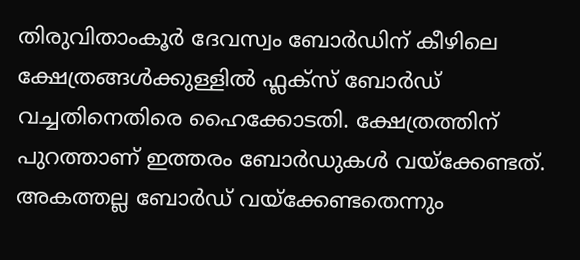തിരുവിതാംകൂർ ദേവസ്വം ബോർഡിന് കീഴിലെ ക്ഷേത്രങ്ങള്‍ക്കുള്ളില്‍ ഫ്ലക്‌സ് ബോർഡ് വച്ചതിനെതിരെ ഹൈക്കോടതി. ക്ഷേത്രത്തിന് പുറത്താണ് ഇത്തരം ബോർഡുകള്‍ വയ്‌ക്കേണ്ടത്. അകത്തല്ല ബോർഡ് വയ്‌ക്കേണ്ടതെന്നും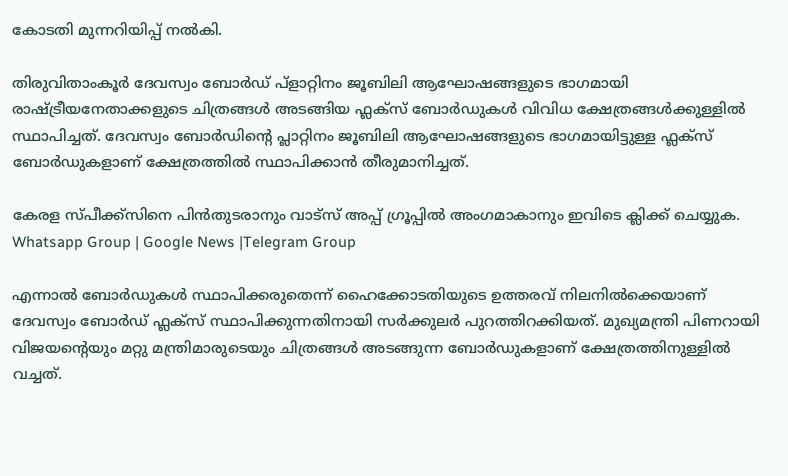കോടതി മുന്നറിയിപ്പ് നല്‍കി.

തിരുവിതാംകൂർ ദേവസ്വം ബോർഡ് പ്ളാറ്റിനം ജൂബിലി ആഘോഷങ്ങളുടെ ഭാഗമായി രാഷ്‌ട്രീയനേതാക്കളുടെ ചിത്രങ്ങള്‍ അടങ്ങിയ ഫ്ലക്‌സ് ബോർഡുകള്‍ വിവിധ ക്ഷേത്രങ്ങള്‍ക്കുള്ളില്‍ സ്ഥാപിച്ചത്. ദേവസ്വം ബോര്‍ഡിന്റെ പ്ലാറ്റിനം ജൂബിലി ആഘോഷങ്ങളുടെ ഭാഗമായിട്ടുള്ള ഫ്ലക്‌സ് ബോര്‍ഡുകളാണ് ക്ഷേത്രത്തില്‍ സ്ഥാപിക്കാൻ തീരുമാനിച്ചത്.

കേരള സ്പീക്ക്സിനെ പിൻതുടരാനും വാട്സ് അപ്പ് ഗ്രൂപ്പിൽ അംഗമാകാനും ഇവിടെ ക്ലിക്ക് ചെയ്യുക. Whatsapp Group | Google News |Telegram Group

എന്നാല്‍ ബോര്‍ഡുകള്‍ സ്ഥാപിക്കരുതെന്ന് ഹൈക്കോടതിയുടെ ഉത്തരവ് നിലനില്‍ക്കെയാണ് ദേവസ്വം ബോര്‍ഡ് ഫ്ലക്‌സ് സ്ഥാപിക്കുന്നതിനായി സര്‍ക്കുലര്‍ പുറത്തിറക്കിയത്. മുഖ്യമന്ത്രി പിണറായി വിജയന്റെയും മറ്റു മന്ത്രിമാരുടെയും ചിത്രങ്ങള്‍ അടങ്ങുന്ന ബോര്‍ഡുകളാണ് ക്ഷേത്രത്തിനുള്ളില്‍ വച്ചത്.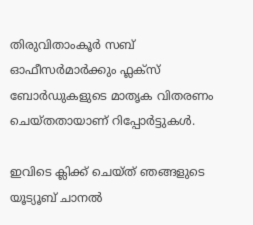തിരുവിതാംകൂര്‍ സബ് ഓഫീസര്‍മാര്‍ക്കും ഫ്ലക്‌സ് ബോര്‍ഡുകളുടെ മാതൃക വിതരണം ചെയ്തതായാണ് റിപ്പോര്‍ട്ടുകള്‍.

ഇവിടെ ക്ലിക്ക് ചെയ്ത് ഞങ്ങളുടെ യൂട്യൂബ് ചാനൽ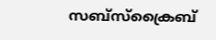സബ്സ്ക്രൈബ്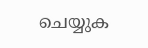ചെയ്യുക